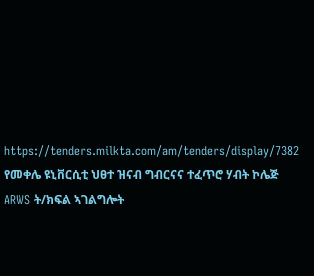https://tenders.milkta.com/am/tenders/display/7382
የመቀሌ ዩኒቨርሲቲ ህፀተ ዝናብ ግብርናና ተፈጥሮ ሃብት ኮሌጅ ARWS ት/ክፍል ኣገልግሎት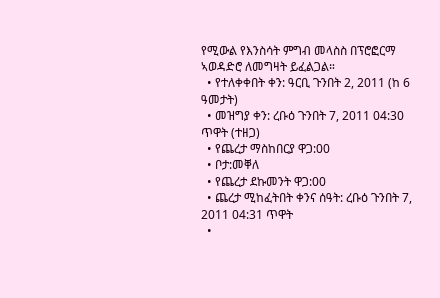የሚውል የእንስሳት ምግብ መላስስ በፕሮፎርማ ኣወዳድሮ ለመግዛት ይፈልጋል።
  • የተለቀቀበት ቀን: ዓርቢ ጉንበት 2, 2011 (ከ 6 ዓመታት)
  • መዝግያ ቀን: ረቡዕ ጉንበት 7, 2011 04:30 ጥዋት (ተዘጋ)
  • የጨረታ ማስከበርያ ዋጋ:00
  • ቦታ:መቐለ
  • የጨረታ ደኩመንት ዋጋ:00
  • ጨረታ ሚከፈትበት ቀንና ሰዓት: ረቡዕ ጉንበት 7, 2011 04:31 ጥዋት
  •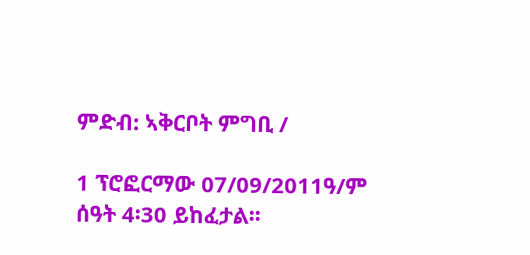ምድብ: ኣቅርቦት ምግቢ /

1 ፕሮፎርማው 07/09/2011ዓ/ም ሰዓት 4፡30 ይከፈታል፡፡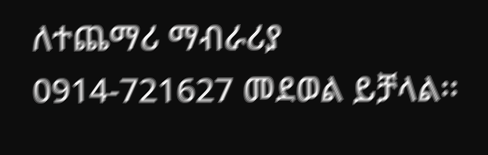ለተጨማሪ ማብራሪያ 0914-721627 መደወል ይቻላል፡፡